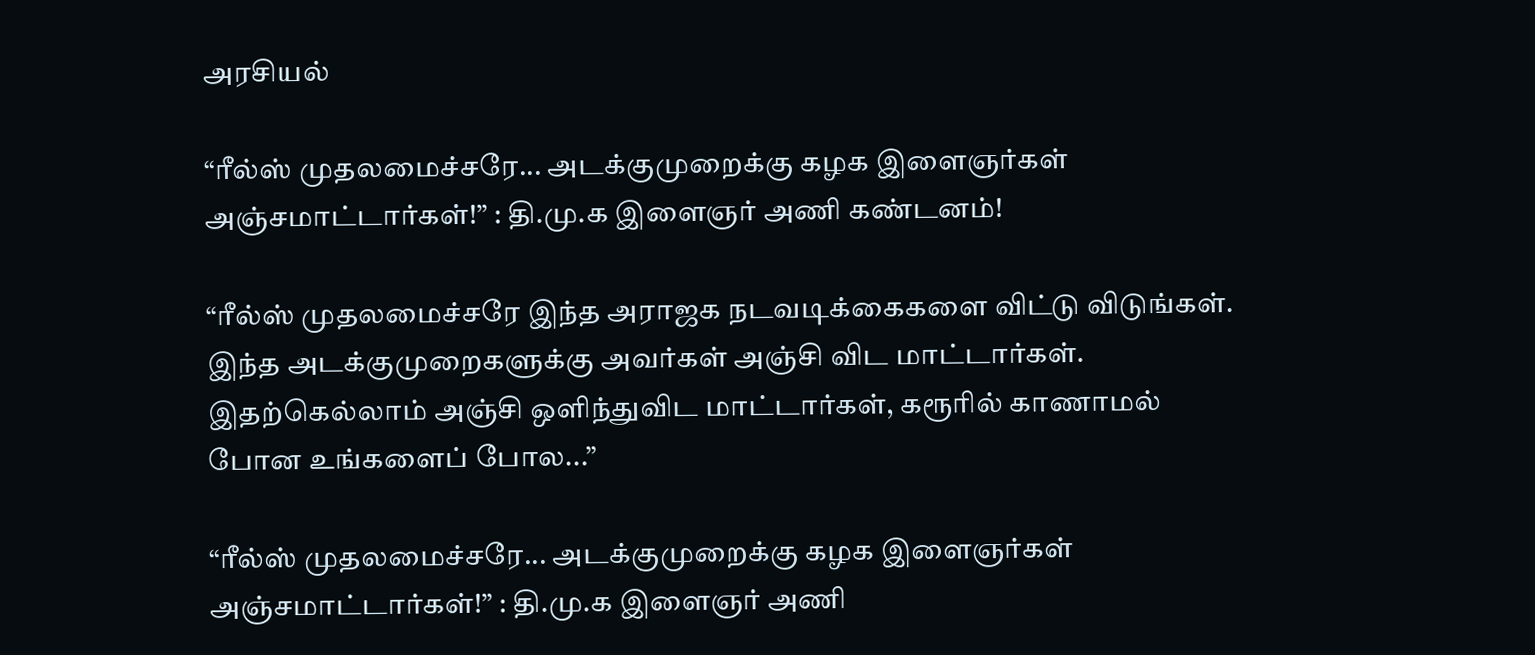அரசியல்

“ரீல்ஸ் முதலமைச்சரே... அடக்குமுறைக்கு கழக இளைஞர்கள் அஞ்சமாட்டார்கள்!” : தி.மு.க இளைஞர் அணி கண்டனம்!

“ரீல்ஸ் முதலமைச்சரே இந்த அராஜக நடவடிக்கைகளை விட்டு விடுங்கள். இந்த அடக்குமுறைகளுக்கு அவர்கள் அஞ்சி விட மாட்டார்கள். இதற்கெல்லாம் அஞ்சி ஒளிந்துவிட மாட்டார்கள், கரூரில் காணாமல் போன உங்களைப் போல...”

“ரீல்ஸ் முதலமைச்சரே... அடக்குமுறைக்கு கழக இளைஞர்கள் அஞ்சமாட்டார்கள்!” : தி.மு.க இளைஞர் அணி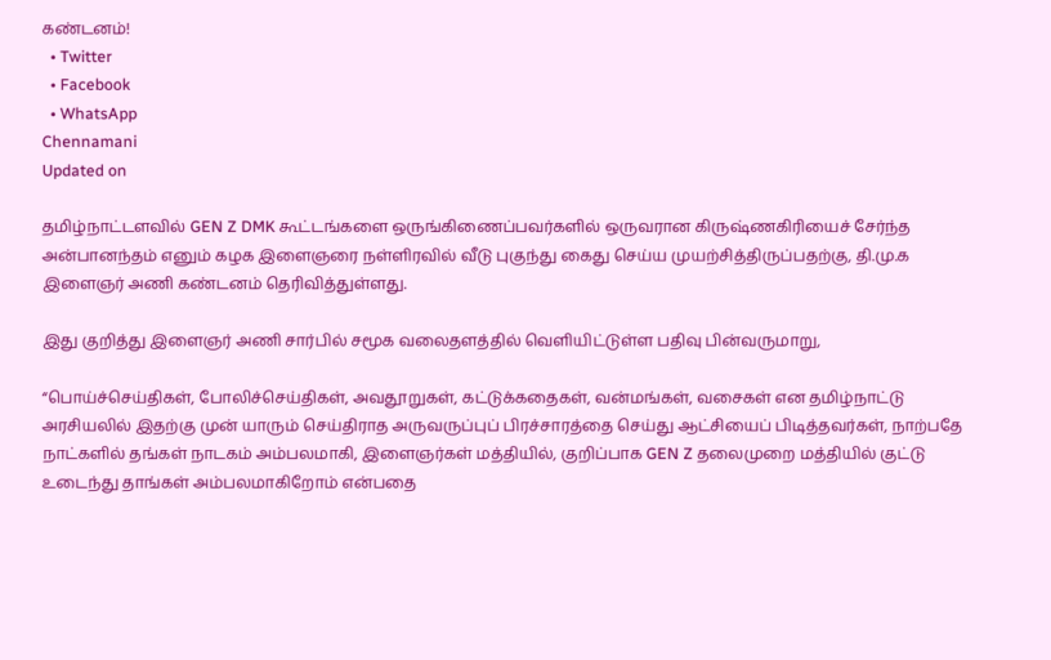கண்டனம்!
  • Twitter
  • Facebook
  • WhatsApp
Chennamani
Updated on

தமிழ்நாட்டளவில் GEN Z DMK கூட்டங்களை ஒருங்கிணைப்பவர்களில் ஒருவரான கிருஷ்ணகிரியைச் சேர்ந்த அன்பானந்தம் எனும் கழக இளைஞரை நள்ளிரவில் வீடு புகுந்து கைது செய்ய முயற்சித்திருப்பதற்கு, தி.மு.க இளைஞர் அணி கண்டனம் தெரிவித்துள்ளது.

இது குறித்து இளைஞர் அணி சார்பில் சமூக வலைதளத்தில் வெளியிட்டுள்ள பதிவு பின்வருமாறு,

“பொய்ச்செய்திகள், போலிச்செய்திகள், அவதூறுகள், கட்டுக்கதைகள், வன்மங்கள், வசைகள் என தமிழ்நாட்டு அரசியலில் இதற்கு முன் யாரும் செய்திராத அருவருப்புப் பிரச்சாரத்தை செய்து ஆட்சியைப் பிடித்தவர்கள், நாற்பதே நாட்களில் தங்கள் நாடகம் அம்பலமாகி, இளைஞர்கள் மத்தியில், குறிப்பாக GEN Z தலைமுறை மத்தியில் குட்டு உடைந்து தாங்கள் அம்பலமாகிறோம் என்பதை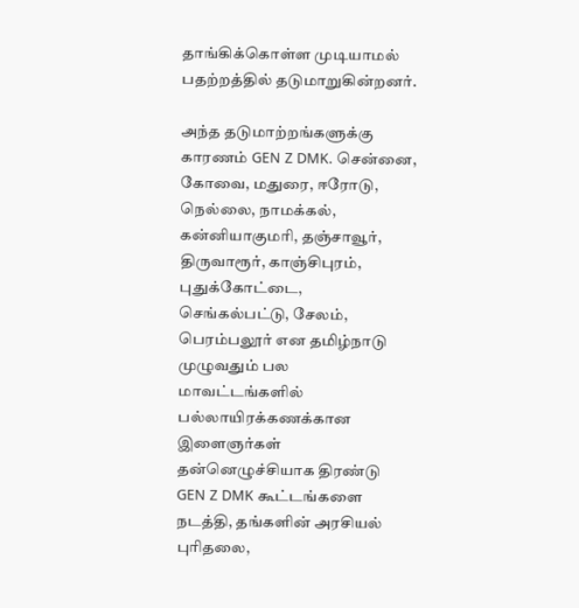தாங்கிக்கொள்ள முடியாமல் பதற்றத்தில் தடுமாறுகின்றனர்.

அந்த தடுமாற்றங்களுக்கு காரணம் GEN Z DMK. சென்னை, கோவை, மதுரை, ஈரோடு, நெல்லை, நாமக்கல், கன்னியாகுமரி, தஞ்சாவூர், திருவாரூர், காஞ்சிபுரம், புதுக்கோட்டை, செங்கல்பட்டு, சேலம், பெரம்பலூர் என தமிழ்நாடு முழுவதும் பல மாவட்டங்களில் பல்லாயிரக்கணக்கான இளைஞர்கள் தன்னெழுச்சியாக திரண்டு GEN Z DMK கூட்டங்களை நடத்தி, தங்களின் அரசியல் புரிதலை,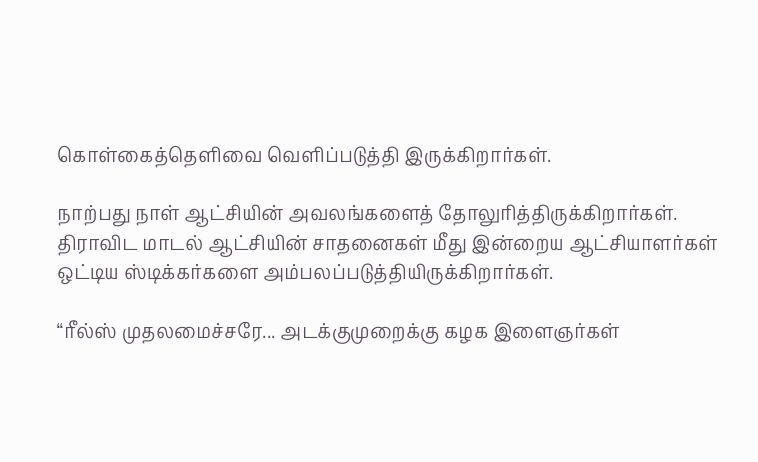கொள்கைத்தெளிவை வெளிப்படுத்தி இருக்கிறார்கள்.

நாற்பது நாள் ஆட்சியின் அவலங்களைத் தோலுரித்திருக்கிறார்கள். திராவிட மாடல் ஆட்சியின் சாதனைகள் மீது இன்றைய ஆட்சியாளர்கள் ஒட்டிய ஸ்டிக்கர்களை அம்பலப்படுத்தியிருக்கிறார்கள்.

“ரீல்ஸ் முதலமைச்சரே... அடக்குமுறைக்கு கழக இளைஞர்கள்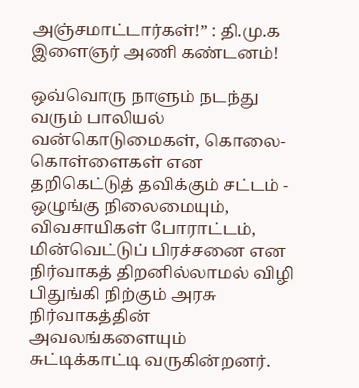அஞ்சமாட்டார்கள்!” : தி.மு.க இளைஞர் அணி கண்டனம்!

ஒவ்வொரு நாளும் நடந்து வரும் பாலியல் வன்கொடுமைகள், கொலை- கொள்ளைகள் என தறிகெட்டுத் தவிக்கும் சட்டம் - ஒழுங்கு நிலைமையும், விவசாயிகள் போராட்டம், மின்வெட்டுப் பிரச்சனை என நிர்வாகத் திறனில்லாமல் விழி பிதுங்கி நிற்கும் அரசு நிர்வாகத்தின் அவலங்களையும் சுட்டிக்காட்டி வருகின்றனர்.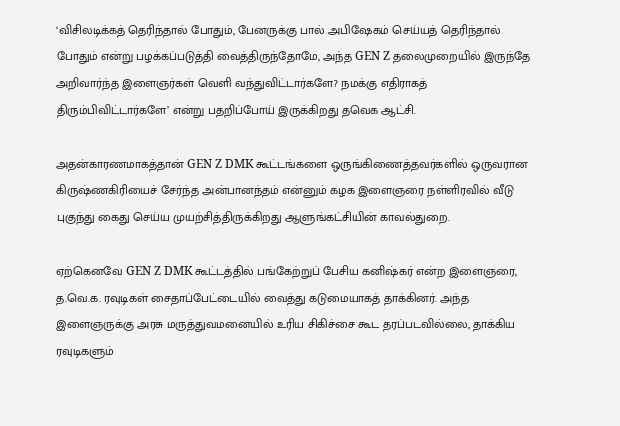‘விசிலடிக்கத் தெரிந்தால் போதும், பேனருக்கு பால் அபிஷேகம் செய்யத் தெரிந்தால் போதும் என்று பழக்கப்படுத்தி வைத்திருந்தோமே, அந்த GEN Z தலைமுறையில் இருந்தே அறிவார்ந்த இளைஞர்கள் வெளி வந்துவிட்டார்களே? நமக்கு எதிராகத் திரும்பிவிட்டார்களே’ என்று பதறிப்போய் இருக்கிறது தவெக ஆட்சி.

அதன்காரணமாகத்தான் GEN Z DMK கூட்டங்களை ஒருங்கிணைத்தவர்களில் ஒருவரான கிருஷ்ணகிரியைச் சேர்ந்த அன்பானந்தம் என்னும் கழக இளைஞரை நள்ளிரவில் வீடு புகுந்து கைது செய்ய முயற்சித்திருக்கிறது ஆளுங்கட்சியின் காவல்துறை.

ஏற்கெனவே GEN Z DMK கூட்டத்தில் பங்கேற்றுப் பேசிய கனிஷ்கர் என்ற இளைஞரை, த.வெ.க. ரவுடிகள் சைதாப்பேட்டையில் வைத்து கடுமையாகத் தாக்கினர். அந்த இளைஞருக்கு அரசு மருத்துவமனையில் உரிய சிகிச்சை கூட தரப்படவில்லை, தாக்கிய ரவுடிகளும்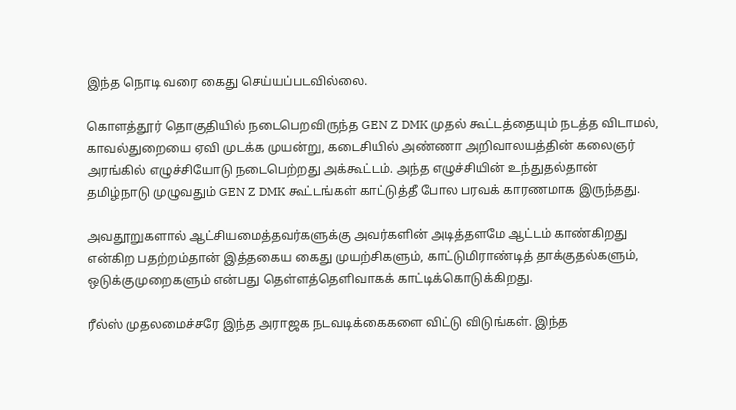இந்த நொடி வரை கைது செய்யப்படவில்லை.

கொளத்தூர் தொகுதியில் நடைபெறவிருந்த GEN Z DMK முதல் கூட்டத்தையும் நடத்த விடாமல், காவல்துறையை ஏவி முடக்க முயன்று, கடைசியில் அண்ணா அறிவாலயத்தின் கலைஞர் அரங்கில் எழுச்சியோடு நடைபெற்றது அக்கூட்டம். அந்த எழுச்சியின் உந்துதல்தான் தமிழ்நாடு முழுவதும் GEN Z DMK கூட்டங்கள் காட்டுத்தீ போல பரவக் காரணமாக இருந்தது.

அவதூறுகளால் ஆட்சியமைத்தவர்களுக்கு அவர்களின் அடித்தளமே ஆட்டம் காண்கிறது என்கிற பதற்றம்தான் இத்தகைய கைது முயற்சிகளும், காட்டுமிராண்டித் தாக்குதல்களும், ஒடுக்குமுறைகளும் என்பது தெள்ளத்தெளிவாகக் காட்டிக்கொடுக்கிறது.

ரீல்ஸ் முதலமைச்சரே இந்த அராஜக நடவடிக்கைகளை விட்டு விடுங்கள். இந்த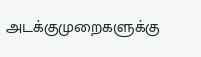அடக்குமுறைகளுக்கு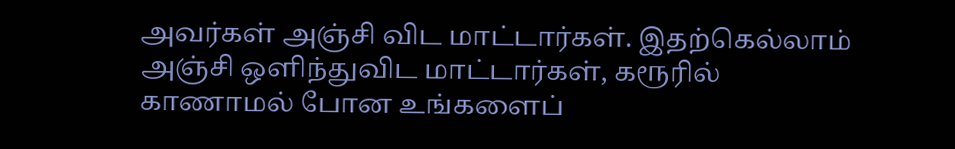அவர்கள் அஞ்சி விட மாட்டார்கள். இதற்கெல்லாம் அஞ்சி ஒளிந்துவிட மாட்டார்கள், கரூரில் காணாமல் போன உங்களைப்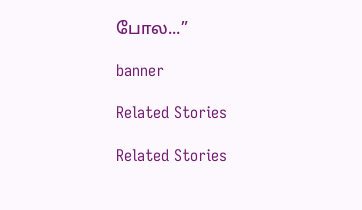போல...”

banner

Related Stories

Related Stories